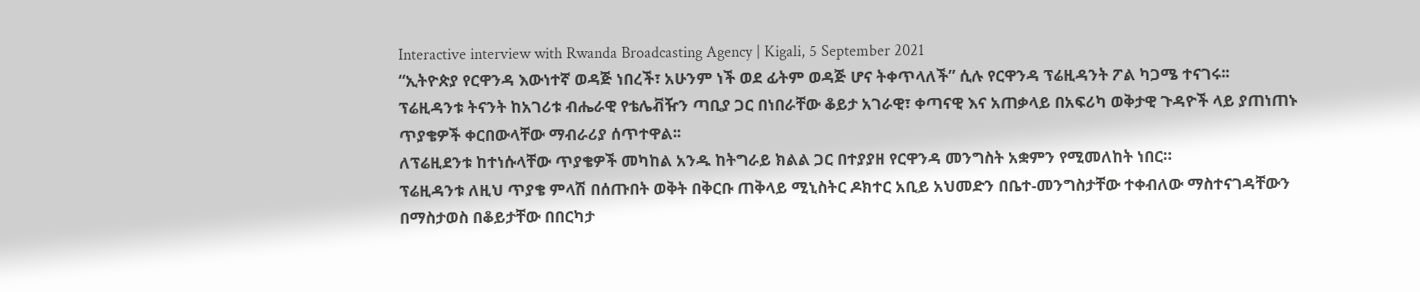Interactive interview with Rwanda Broadcasting Agency | Kigali, 5 September 2021
“ኢትዮጵያ የርዋንዳ እውነተኛ ወዳጅ ነበረች፣ አሁንም ነች ወደ ፊትም ወዳጅ ሆና ትቀጥላለች” ሲሉ የርዋንዳ ፕሬዚዳንት ፖል ካጋሜ ተናገሩ፡፡
ፕሬዚዳንቱ ትናንት ከአገሪቱ ብሔራዊ የቴሌቭዥን ጣቢያ ጋር በነበራቸው ቆይታ አገራዊ፣ ቀጣናዊ እና አጠቃላይ በአፍሪካ ወቅታዊ ጉዳዮች ላይ ያጠነጠኑ ጥያቄዎች ቀርበውላቸው ማብራሪያ ሰጥተዋል፡፡
ለፕሬዚደንቱ ከተነሱላቸው ጥያቄዎች መካከል አንዱ ከትግራይ ክልል ጋር በተያያዘ የርዋንዳ መንግስት አቋምን የሚመለከት ነበር።
ፕሬዚዳንቱ ለዚህ ጥያቄ ምላሽ በሰጡበት ወቅት በቅርቡ ጠቅላይ ሚኒስትር ዶክተር አቢይ አህመድን በቤተ-መንግስታቸው ተቀብለው ማስተናገዳቸውን በማስታወስ በቆይታቸው በበርካታ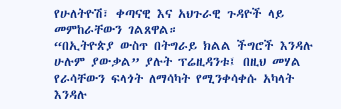የሁለትዮሽ፣ ቀጣናዊ እና አህጉራዊ ጉዳዮች ላይ መምከራቸውን ገልጸዋል።
“በኢትዮጵያ ውስጥ በትግራይ ክልል ችግሮች እንዳሉ ሁሉም ያውቃል” ያሉት ፕሬዚዳንቱ፤ በዚህ መሃል የራሳቸውን ፍላጎት ለማሳካት የሚንቀሳቀሱ አካላት እንዳሉ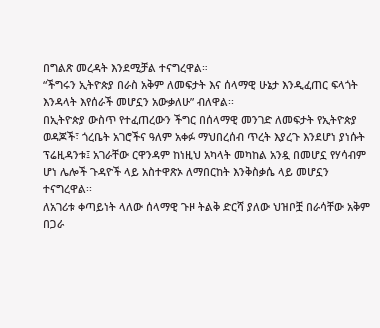በግልጽ መረዳት እንደሚቻል ተናግረዋል።
“ችግሩን ኢትዮጵያ በራስ አቅም ለመፍታት እና ሰላማዊ ሁኔታ እንዲፈጠር ፍላጎት እንዳላት እየሰራች መሆኗን አውቃለሁ” ብለዋል፡፡
በኢትዮጵያ ውስጥ የተፈጠረውን ችግር በሰላማዊ መንገድ ለመፍታት የኢትዮጵያ ወዳጆች፣ ጎረቤት አገሮችና ዓለም አቀፉ ማህበረሰብ ጥረት እያረጉ እንደሆነ ያነሱት ፕሬዚዳንቱ፤ አገራቸው ርዋንዳም ከነዚህ አካላት መካከል አንዷ በመሆኗ የሃሳብም ሆነ ሌሎች ጉዳዮች ላይ አስተዋጽኦ ለማበርከት እንቅስቃሴ ላይ መሆኗን ተናግረዋል፡፡
ለአገሪቱ ቀጣይነት ላለው ሰላማዊ ጉዞ ትልቅ ድርሻ ያለው ህዝቦቿ በራሳቸው አቅም በጋራ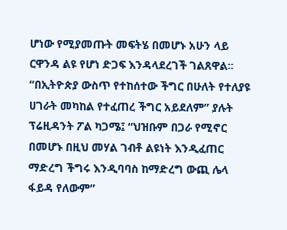ሆነው የሚያመጡት መፍትሄ በመሆኑ አሁን ላይ ርዋንዳ ልዩ የሆነ ድጋፍ እንዳላደረገች ገልጸዋል፡፡
“በኢትዮጵያ ውስጥ የተከሰተው ችግር በሁለት የተለያዩ ሀገራት መካከል የተፈጠረ ችግር አይደለም” ያሉት ፕሬዚዳንት ፖል ካጋሜ፤ “ህዝቡም በጋራ የሚኖር በመሆኑ በዚህ መሃል ገብቶ ልዩነት እንዲፈጠር ማድረግ ችግሩ እንዲባባስ ከማድረግ ውጪ ሌላ ፋይዳ የለውም”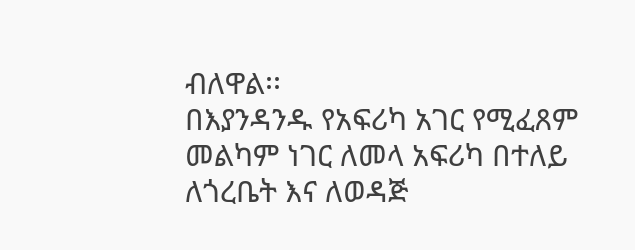ብለዋል፡፡
በእያንዳንዱ የአፍሪካ አገር የሚፈጸም መልካም ነገር ለመላ አፍሪካ በተለይ ለጎረቤት እና ለወዳጅ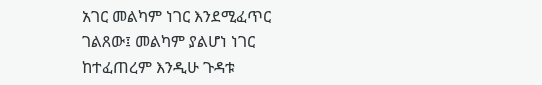አገር መልካም ነገር እንደሚፈጥር ገልጸው፤ መልካም ያልሆነ ነገር ከተፈጠረም እንዲሁ ጉዳቱ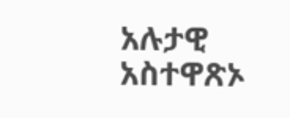አሉታዊ አስተዋጽኦ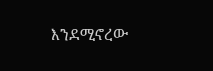እንደሚኖረው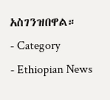አስገንዝበዋል።
- Category
- Ethiopian News